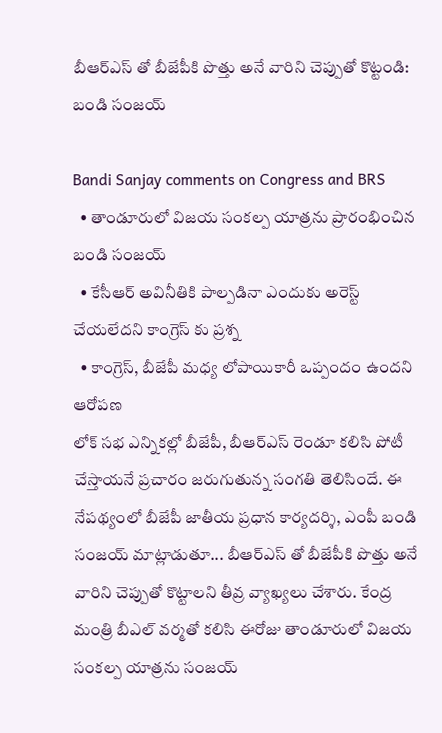బీఆర్ఎస్ తో బీజేపీకి పొత్తు అనే వారిని చెప్పుతో కొట్టండి: బండి సంజయ్

Bandi Sanjay comments on Congress and BRS
  • తాండూరులో విజయ సంకల్ప యాత్రను ప్రారంభించిన బండి సంజయ్
  • కేసీఆర్ అవినీతికి పాల్పడినా ఎందుకు అరెస్ట్ చేయలేదని కాంగ్రెస్ కు ప్రశ్న
  • కాంగ్రెస్, బీజేపీ మధ్య లోపాయికారీ ఒప్పందం ఉందని ఆరోపణ
లోక్ సభ ఎన్నికల్లో బీజేపీ, బీఆర్ఎస్ రెండూ కలిసి పోటీ చేస్తాయనే ప్రచారం జరుగుతున్న సంగతి తెలిసిందే. ఈ నేపథ్యంలో బీజేపీ జాతీయ ప్రధాన కార్యదర్శి, ఎంపీ బండి సంజయ్ మాట్లాడుతూ... బీఆర్ఎస్ తో బీజేపీకి పొత్తు అనే వారిని చెప్పుతో కొట్టాలని తీవ్ర వ్యాఖ్యలు చేశారు. కేంద్ర మంత్రి బీఎల్ వర్మతో కలిసి ఈరోజు తాండూరులో విజయ సంకల్ప యాత్రను సంజయ్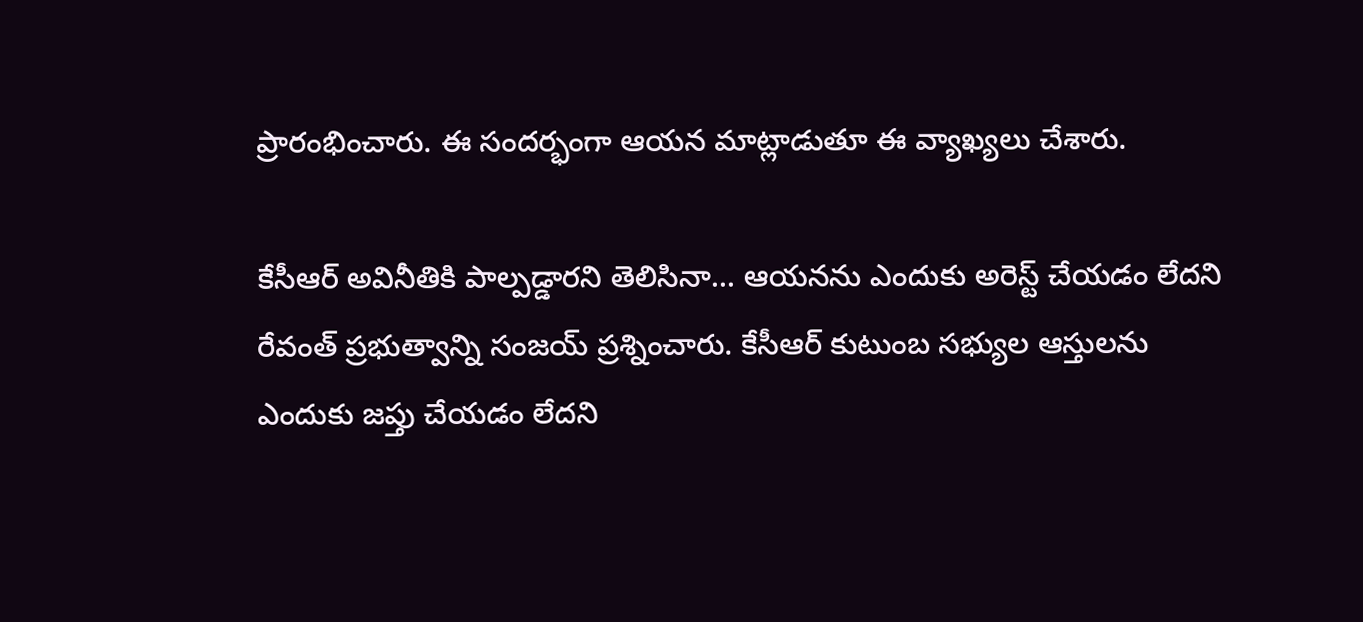ప్రారంభించారు. ఈ సందర్భంగా ఆయన మాట్లాడుతూ ఈ వ్యాఖ్యలు చేశారు.

కేసీఆర్ అవినీతికి పాల్పడ్డారని తెలిసినా... ఆయనను ఎందుకు అరెస్ట్ చేయడం లేదని రేవంత్ ప్రభుత్వాన్ని సంజయ్ ప్రశ్నించారు. కేసీఆర్ కుటుంబ సభ్యుల ఆస్తులను ఎందుకు జప్తు చేయడం లేదని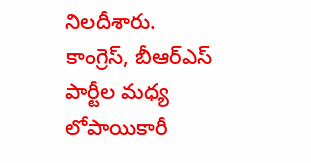నిలదీశారు. కాంగ్రెస్, బీఆర్ఎస్ పార్టీల మధ్య లోపాయికారీ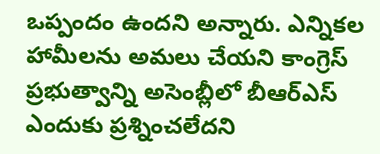ఒప్పందం ఉందని అన్నారు. ఎన్నికల హామీలను అమలు చేయని కాంగ్రెస్ ప్రభుత్వాన్ని అసెంబ్లీలో బీఆర్ఎస్ ఎందుకు ప్రశ్నించలేదని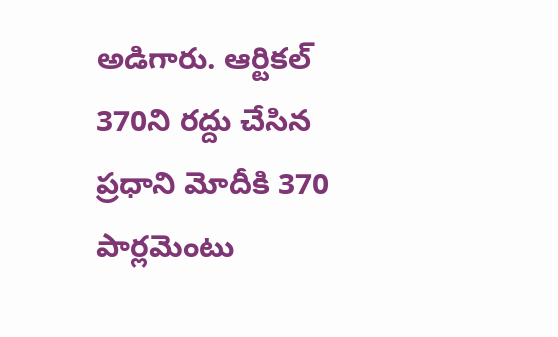అడిగారు. ఆర్టికల్ 370ని రద్దు చేసిన ప్రధాని మోదీకి 370 పార్లమెంటు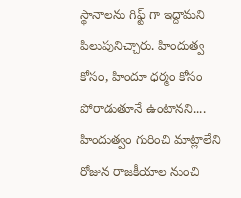స్థానాలను గిఫ్ట్ గా ఇద్దామని పిలుపునిచ్చారు. హిందుత్వ కోసం, హిందూ ధర్మం కోసం పోరాడుతూనే ఉంటానని.... హిందుత్వం గురించి మాట్లాలేని రోజున రాజకీయాల నుంచి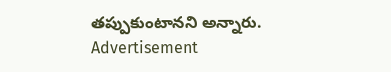తప్పుకుంటానని అన్నారు.
Advertisement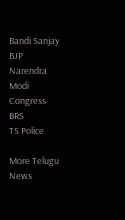Bandi Sanjay
BJP
Narendra Modi
Congress
BRS
TS Police

More Telugu News